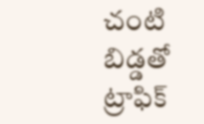చంటి బిడ్డతో ట్రాఫిక్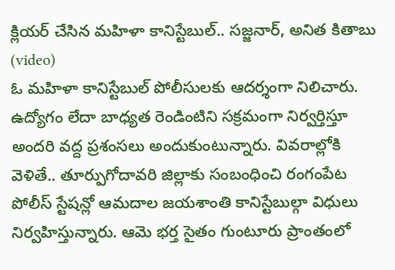క్లియర్ చేసిన మహిళా కానిస్టేబుల్.. సజ్జనార్, అనిత కితాబు (video)
ఓ మహిళా కానిస్టేబుల్ పోలీసులకు ఆదర్శంగా నిలిచారు. ఉద్యోగం లేదా బాధ్యత రెండింటిని సక్రమంగా నిర్వర్తిస్తూ అందరి వద్ద ప్రశంసలు అందుకుంటున్నారు. వివరాల్లోకి వెళితే.. తూర్పుగోదావరి జిల్లాకు సంబంధించి రంగంపేట పోలీస్ స్టేషన్లో ఆమదాల జయశాంతి కానిస్టేబుల్గా విధులు నిర్వహిస్తున్నారు. ఆమె భర్త సైతం గుంటూరు ప్రాంతంలో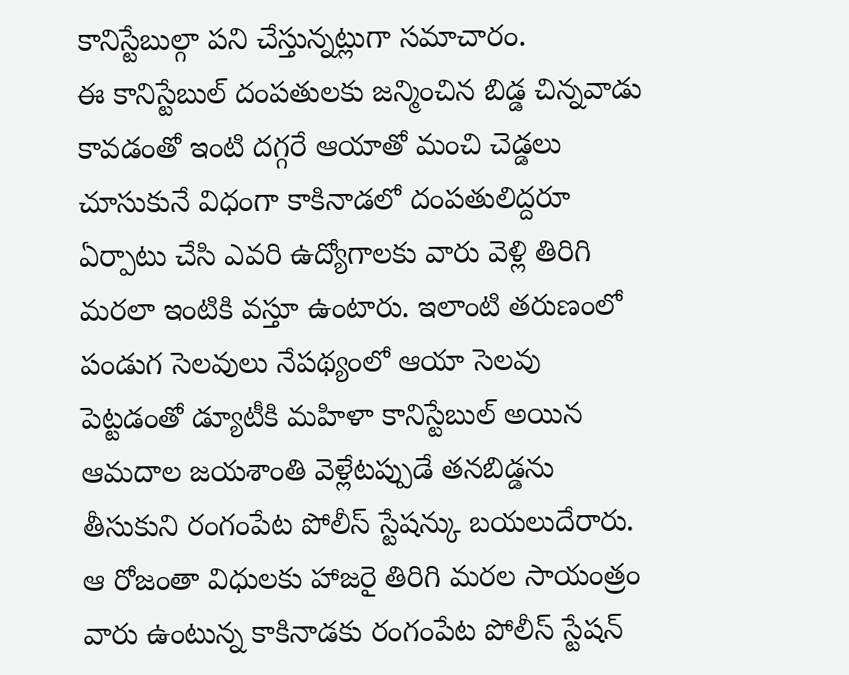కానిస్టేబుల్గా పని చేస్తున్నట్లుగా సమాచారం.
ఈ కానిస్టేబుల్ దంపతులకు జన్మించిన బిడ్డ చిన్నవాడు కావడంతో ఇంటి దగ్గరే ఆయాతో మంచి చెడ్డలు చూసుకునే విధంగా కాకినాడలో దంపతులిద్దరూ ఏర్పాటు చేసి ఎవరి ఉద్యోగాలకు వారు వెళ్లి తిరిగి మరలా ఇంటికి వస్తూ ఉంటారు. ఇలాంటి తరుణంలో పండుగ సెలవులు నేపథ్యంలో ఆయా సెలవు పెట్టడంతో డ్యూటీకి మహిళా కానిస్టేబుల్ అయిన ఆమదాల జయశాంతి వెళ్లేటప్పుడే తనబిడ్డను తీసుకుని రంగంపేట పోలీస్ స్టేషన్కు బయలుదేరారు.
ఆ రోజంతా విధులకు హాజరై తిరిగి మరల సాయంత్రం వారు ఉంటున్న కాకినాడకు రంగంపేట పోలీస్ స్టేషన్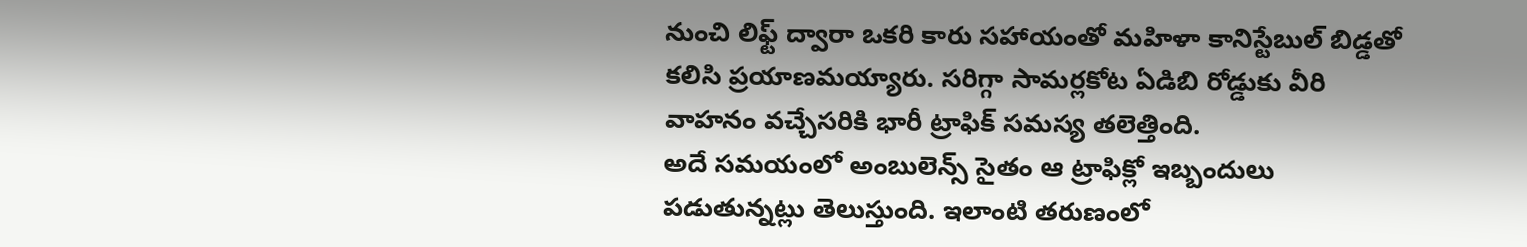నుంచి లిఫ్ట్ ద్వారా ఒకరి కారు సహాయంతో మహిళా కానిస్టేబుల్ బిడ్డతో కలిసి ప్రయాణమయ్యారు. సరిగ్గా సామర్లకోట ఏడిబి రోడ్డుకు వీరి వాహనం వచ్చేసరికి భారీ ట్రాఫిక్ సమస్య తలెత్తింది.
అదే సమయంలో అంబులెన్స్ సైతం ఆ ట్రాఫిక్లో ఇబ్బందులు పడుతున్నట్లు తెలుస్తుంది. ఇలాంటి తరుణంలో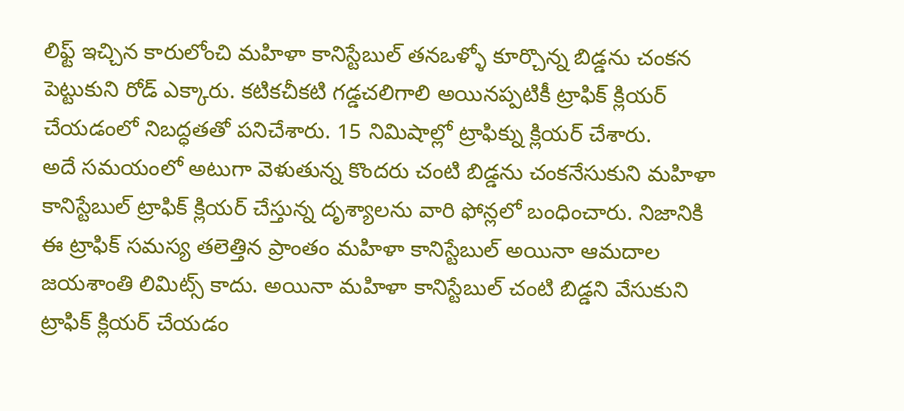లిఫ్ట్ ఇచ్చిన కారులోంచి మహిళా కానిస్టేబుల్ తనఒళ్ళో కూర్చొన్న బిడ్డను చంకన పెట్టుకుని రోడ్ ఎక్కారు. కటికచీకటి గడ్డచలిగాలి అయినప్పటికీ ట్రాఫిక్ క్లియర్ చేయడంలో నిబద్ధతతో పనిచేశారు. 15 నిమిషాల్లో ట్రాఫిక్ను క్లియర్ చేశారు.
అదే సమయంలో అటుగా వెళుతున్న కొందరు చంటి బిడ్డను చంకనేసుకుని మహిళా కానిస్టేబుల్ ట్రాఫిక్ క్లియర్ చేస్తున్న దృశ్యాలను వారి ఫోన్లలో బంధించారు. నిజానికి ఈ ట్రాఫిక్ సమస్య తలెత్తిన ప్రాంతం మహిళా కానిస్టేబుల్ అయినా ఆమదాల జయశాంతి లిమిట్స్ కాదు. అయినా మహిళా కానిస్టేబుల్ చంటి బిడ్డని వేసుకుని ట్రాఫిక్ క్లియర్ చేయడం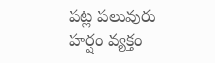పట్ల పలువురు హర్షం వ్యక్తం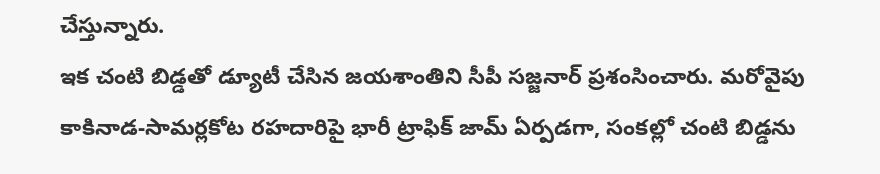చేస్తున్నారు.
ఇక చంటి బిడ్డతో డ్యూటీ చేసిన జయశాంతిని సీపీ సజ్జనార్ ప్రశంసించారు. మరోవైపు కాకినాడ-సామర్లకోట రహదారిపై భారీ ట్రాఫిక్ జామ్ ఏర్పడగా, సంకల్లో చంటి బిడ్డను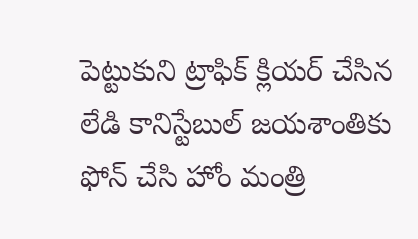పెట్టుకుని ట్రాఫిక్ క్లియర్ చేసిన లేడి కానిస్టేబుల్ జయశాంతికు ఫోన్ చేసి హోం మంత్రి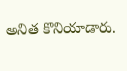అనిత కొనియాడారు.